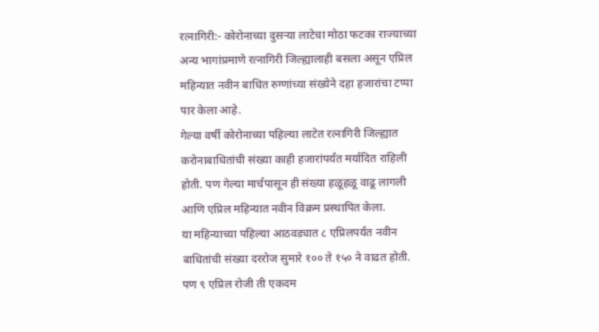रत्नागिरी:- कोरोनाच्या दुसऱ्या लाटेचा मोठा फटका राज्याच्या अन्य भागांप्रमाणे रत्नागिरी जिल्ह्यालाही बसला असून एप्रिल महिन्यात नवीन बाधित रुग्णांच्या संख्येने दहा हजारांचा टप्पा पार केला आहे.
गेल्या वर्षी कोरोनाच्या पहिल्या लाटेत रत्नागिरी जिल्ह्यात करोनाबाधितांची संख्या काही हजारांपर्यंत मर्यादित राहिली होती. पण गेल्या मार्चपासून ही संख्या हळूहळू वाढू लागली आणि एप्रिल महिन्यात नवीन विक्रम प्रस्थापित केला.
या महिन्याच्या पहिल्या आठवड्यात ८ एप्रिलपर्यंत नवीन बाधितांची संख्या दररोज सुमारे १०० ते १५० ने वाढत होती. पण ९ एप्रिल रोजी ती एकदम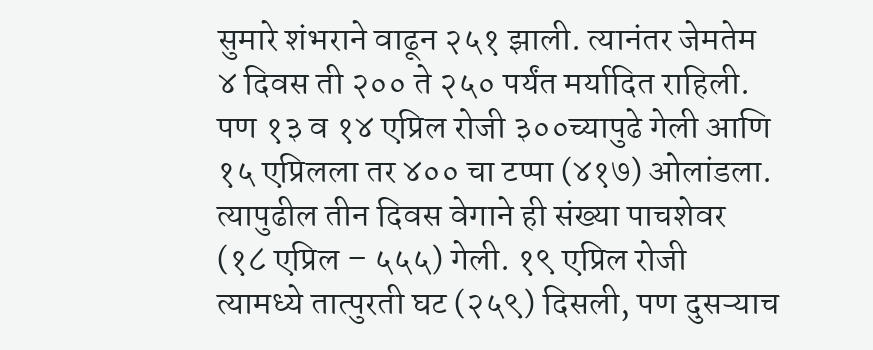सुमारे शंभराने वाढून २५१ झाली. त्यानंतर जेमतेम ४ दिवस ती २०० ते २५० पर्यंत मर्यादित राहिली. पण १३ व १४ एप्रिल रोजी ३००च्यापुढे गेली आणि १५ एप्रिलला तर ४०० चा टप्पा (४१७) ओलांडला. त्यापुढील तीन दिवस वेगाने ही संख्या पाचशेवर (१८ एप्रिल – ५५५) गेली. १९ एप्रिल रोजी त्यामध्ये तात्पुरती घट (२५९) दिसली, पण दुसऱ्याच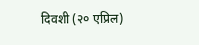दिवशी (२० एप्रिल)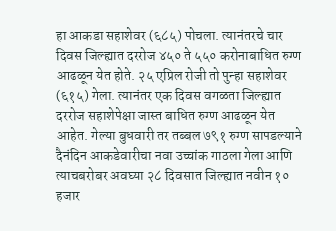हा आकडा सहाशेवर (६८५) पोचला. त्यानंतरचे चार दिवस जिल्ह्यात दररोज ४५० ते ५५० करोनाबाधित रुग्ण आढळून येत होते. २५ एप्रिल रोजी तो पुन्हा सहाशेवर (६१५) गेला. त्यानंतर एक दिवस वगळता जिल्ह्यात दररोज सहाशेपेक्षा जास्त बाधित रुग्ण आढळून येत आहेत. गेल्या बुधवारी तर तब्बल ७९१ रुग्ण सापडल्याने दैनंदिन आकडेवारीचा नवा उच्चांक गाठला गेला आणि त्याचबरोबर अवघ्या २८ दिवसात जिल्ह्यात नवीन १० हजार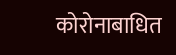कोरोनाबाधित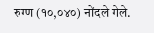रुग्ण (१०,०४०) नोंदले गेले.